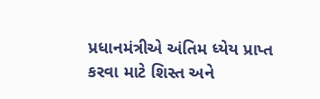પ્રધાનમંત્રીએ અંતિમ ધ્યેય પ્રાપ્ત કરવા માટે શિસ્ત અને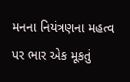મનના નિયંત્રણના મહત્વ પર ભાર એક મૂકતું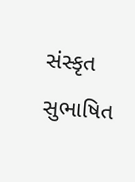સંસ્કૃત સુભાષિત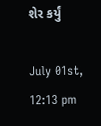શેર કર્યું

July 01st, 12:13 pm